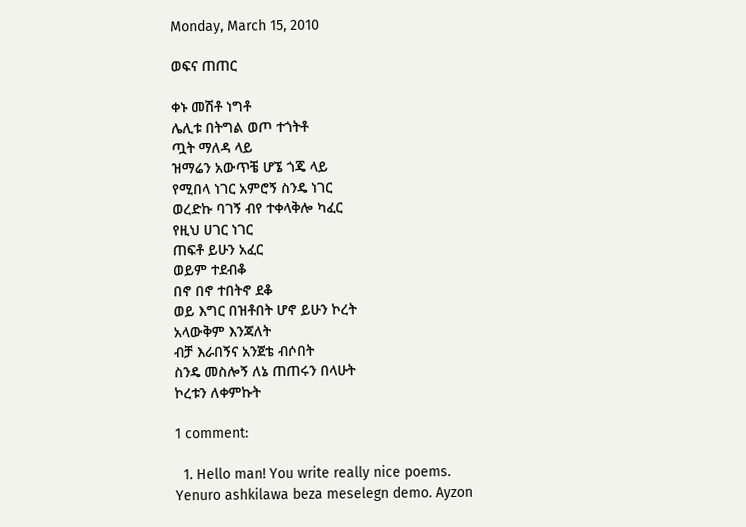Monday, March 15, 2010

ወፍና ጠጠር

ቀኑ መሽቶ ነግቶ
ሌሊቱ በትግል ወጦ ተጎትቶ
ጧት ማለዳ ላይ
ዝማሬን አውጥቼ ሆኜ ጎጄ ላይ
የሚበላ ነገር አምሮኝ ስንዴ ነገር
ወረድኩ ባገኝ ብየ ተቀላቅሎ ካፈር
የዚህ ሀገር ነገር
ጠፍቶ ይሁን አፈር
ወይም ተደብቆ
በኖ በኖ ተበትኖ ደቆ
ወይ እግር በዝቶበት ሆኖ ይሁን ኮረት
አላውቅም እንጃለት
ብቻ እራበኝና አንጀቴ ብሶበት
ስንዴ መስሎኝ ለኔ ጠጠሩን በላሁት
ኮረቱን ለቀምኩት

1 comment:

  1. Hello man! You write really nice poems. Yenuro ashkilawa beza meselegn demo. Ayzon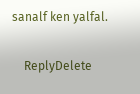sanalf ken yalfal.

    ReplyDelete